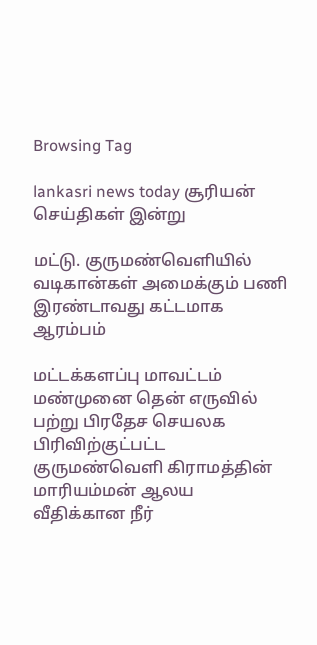Browsing Tag

lankasri news today சூரியன் செய்திகள் இன்று

மட்டு. குருமண்வெளியில் வடிகான்கள் அமைக்கும் பணி இரண்டாவது கட்டமாக ஆரம்பம்

மட்டக்களப்பு மாவட்டம் மண்முனை தென் எருவில் பற்று பிரதேச செயலக பிரிவிற்குட்பட்ட குருமண்வெளி கிராமத்தின் மாரியம்மன் ஆலய வீதிக்கான நீர்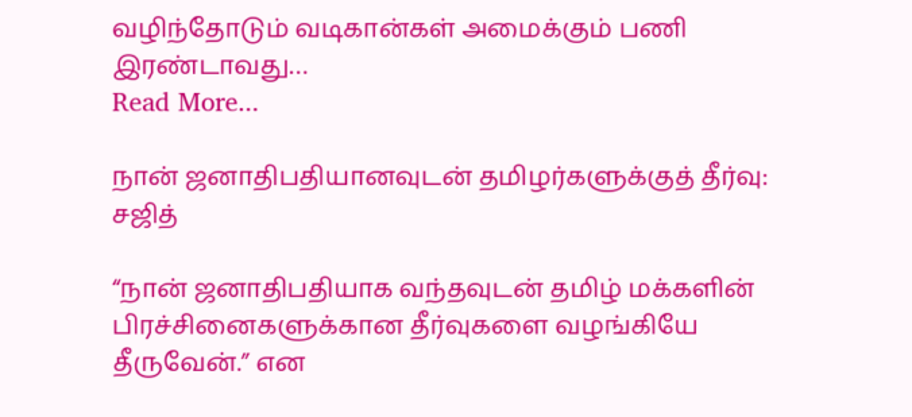வழிந்தோடும் வடிகான்கள் அமைக்கும் பணி இரண்டாவது…
Read More...

நான் ஜனாதிபதியானவுடன் தமிழர்களுக்குத் தீர்வு: சஜித்

“நான் ஜனாதிபதியாக வந்தவுடன் தமிழ் மக்களின் பிரச்சினைகளுக்கான தீர்வுகளை வழங்கியே தீருவேன்.” என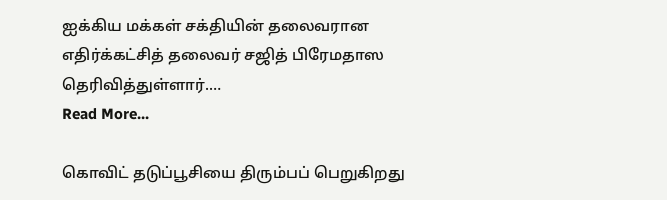ஐக்கிய மக்கள் சக்தியின் தலைவரான எதிர்க்கட்சித் தலைவர் சஜித் பிரேமதாஸ தெரிவித்துள்ளார்.…
Read More...

கொவிட் தடுப்பூசியை திரும்பப் பெறுகிறது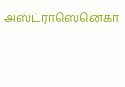அஸ்ட்ராஸெனெகா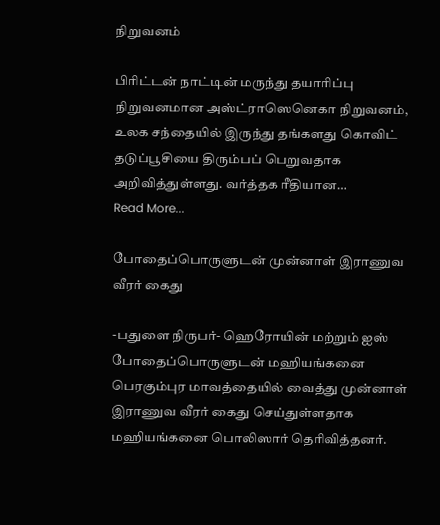நிறுவனம்

பிரிட்டன் நாட்டின் மருந்து தயாரிப்பு நிறுவனமான அஸ்ட்ராஸெனெகா நிறுவனம்,  உலக சந்தையில் இருந்து தங்களது கொவிட் தடுப்பூசியை திரும்பப் பெறுவதாக அறிவித்துள்ளது. வர்த்தக ரீதியான…
Read More...

போதைப்பொருளுடன் முன்னாள் இராணுவ வீரர் கைது

-பதுளை நிருபர்- ஹெரோயின் மற்றும் ஐஸ் போதைப்பொருளுடன் மஹியங்கனை பெரகும்புர மாவத்தையில் வைத்து முன்னாள் இராணுவ வீரர் கைது செய்துள்ளதாக மஹியங்கனை பொலிஸார் தெரிவித்தனர்.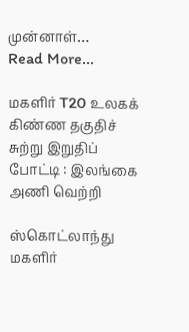முன்னாள்…
Read More...

மகளிர் T20 உலகக் கிண்ண தகுதிச் சுற்று இறுதிப் போட்டி : இலங்கை அணி வெற்றி

ஸ்கொட்லாந்து மகளிர்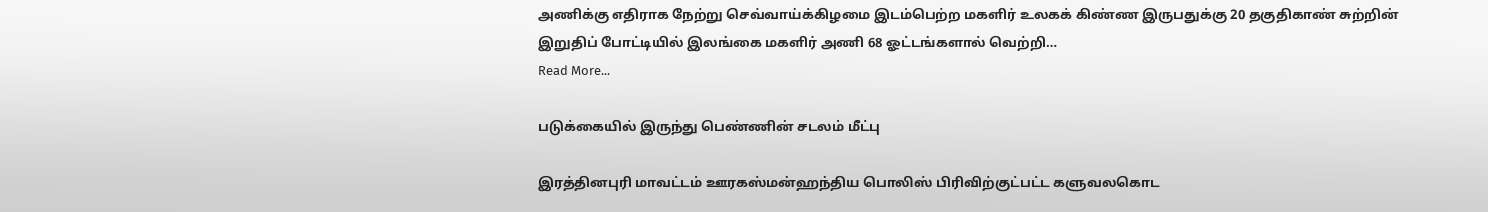அணிக்கு எதிராக நேற்று செவ்வாய்க்கிழமை இடம்பெற்ற மகளிர் உலகக் கிண்ண இருபதுக்கு 20 தகுதிகாண் சுற்றின் இறுதிப் போட்டியில் இலங்கை மகளிர் அணி 68 ஓட்டங்களால் வெற்றி…
Read More...

படுக்கையில் இருந்து பெண்ணின் சடலம் மீட்பு

இரத்தினபுரி மாவட்டம் ஊரகஸ்மன்ஹந்திய பொலிஸ் பிரிவிற்குட்பட்ட களுவலகொட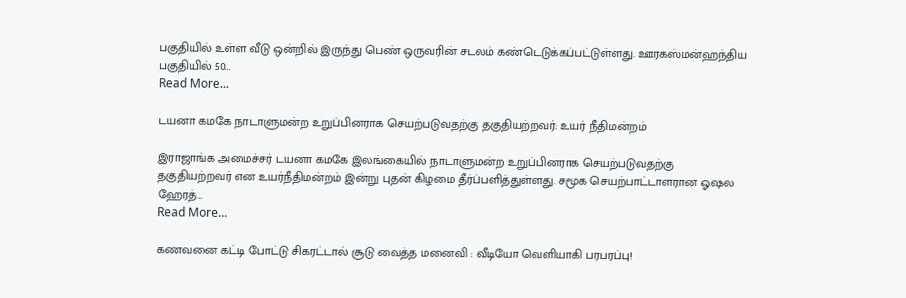பகுதியில் உள்ள வீடு ஒன்றில் இருந்து பெண் ஒருவரின் சடலம் கண்டெடுக்கப்பட்டுள்ளது. ஊரகஸ்மன்ஹந்திய பகுதியில் 50…
Read More...

டயனா கமகே நாடாளுமன்ற உறுப்பினராக செயற்படுவதற்கு தகுதியற்றவர்: உயர் நீதிமன்றம்

இராஜாங்க அமைச்சர் டயனா கமகே இலங்கையில் நாடாளுமன்ற உறுப்பினராக செயற்படுவதற்கு தகுதியற்றவர் என உயர்நீதிமன்றம் இன்று புதன் கிழமை தீர்ப்பளித்துள்ளது. சமூக செயற்பாட்டாளரான ஓஷல ஹேரத்…
Read More...

கணவனை கட்டி போட்டு சிகரட்டால் சூடு வைத்த மனைவி : வீடியோ வெளியாகி பரபரப்பு!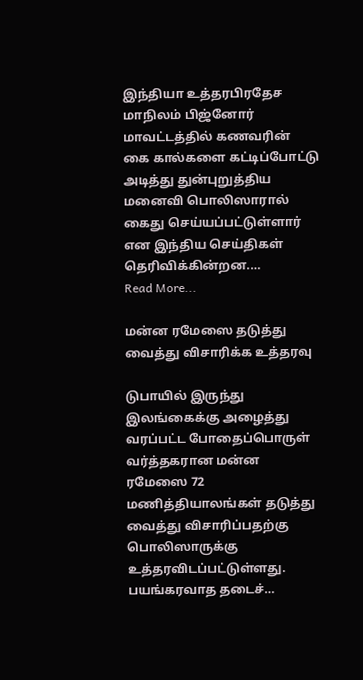இந்தியா உத்தரபிரதேச மாநிலம் பிஜ்னோர் மாவட்டத்தில் கணவரின் கை கால்களை கட்டிப்போட்டு அடித்து துன்புறுத்திய மனைவி பொலிஸாரால் கைது செய்யப்பட்டுள்ளார் என இந்திய செய்திகள் தெரிவிக்கின்றன.…
Read More...

மன்ன ரமேஸை தடுத்து வைத்து விசாரிக்க உத்தரவு

டுபாயில் இருந்து இலங்கைக்கு அழைத்து வரப்பட்ட போதைப்பொருள் வர்த்தகரான மன்ன ரமேஸை 72 மணித்தியாலங்கள் தடுத்து வைத்து விசாரிப்பதற்கு பொலிஸாருக்கு உத்தரவிடப்பட்டுள்ளது. பயங்கரவாத தடைச்…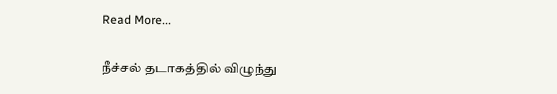Read More...

நீச்சல் தடாகத்தில் விழுந்து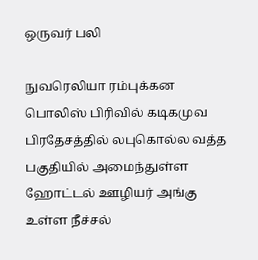ஒருவர் பலி

நுவரெலியா ரம்புக்கன பொலிஸ் பிரிவில் கடிகமுவ பிரதேசத்தில் லபுகொல்ல வத்த பகுதியில் அமைந்துள்ள ஹோட்டல் ஊழியர் அங்கு உள்ள நீச்சல்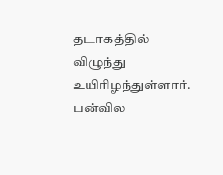தடாகத்தில் விழுந்து உயிரிழந்துள்ளார். பன்வில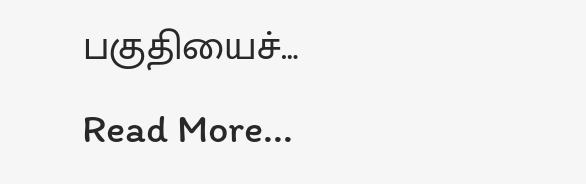பகுதியைச்…
Read More...